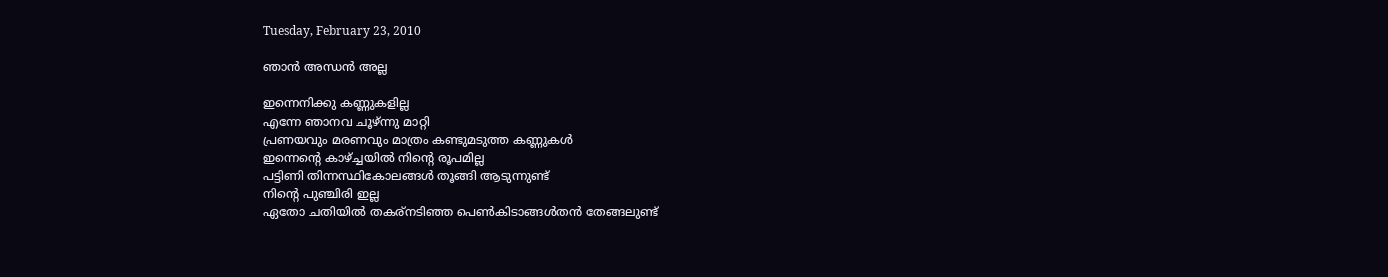Tuesday, February 23, 2010

ഞാന്‍ അന്ധന്‍ അല്ല

ഇന്നെനിക്കു കണ്ണുകളില്ല
എന്നേ ഞാനവ ചൂഴ്ന്നു മാറ്റി
പ്രണയവും മരണവും മാത്രം കണ്ടുമടുത്ത കണ്ണുകള്‍
ഇന്നെന്‍റെ കാഴ്ച്ചയില്‍ നിന്‍റെ രൂപമില്ല
പട്ടിണി തിന്നസ്ഥികോലങ്ങള്‍ തൂങ്ങി ആടുന്നുണ്ട്
നിന്‍റെ പുഞ്ചിരി ഇല്ല
ഏതോ ചതിയില്‍ തകര്നടിഞ്ഞ പെണ്‍കിടാങ്ങള്‍തന്‍ തേങ്ങലുണ്ട്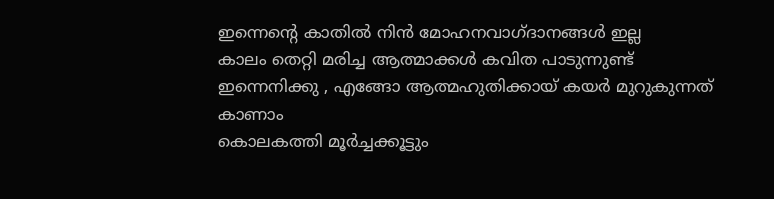ഇന്നെന്‍റെ കാതില്‍ നിന്‍ മോഹനവാഗ്ദാനങ്ങള്‍ ഇല്ല
കാലം തെറ്റി മരിച്ച ആത്മാക്കള്‍ കവിത പാടുന്നുണ്ട്
ഇന്നെനിക്കു , എങ്ങോ ആത്മഹുതിക്കായ്‌ കയര്‍ മുറുകുന്നത് കാണാം
കൊലകത്തി മൂര്‍ച്ചക്കൂട്ടും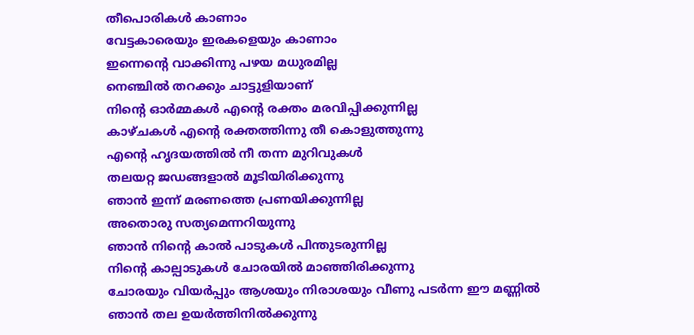തീപൊരികള്‍ കാണാം
വേട്ടകാരെയും ഇരകളെയും കാണാം
ഇന്നെന്‍റെ വാക്കിന്നു പഴയ മധുരമില്ല
നെഞ്ചില്‍ തറക്കും ചാട്ടുളിയാണ്
നിന്‍റെ ഓര്‍മ്മകള്‍ എന്‍റെ രക്തം മരവിപ്പിക്കുന്നില്ല
കാഴ്ചകള്‍ എന്‍റെ രക്തത്തിന്നു തീ കൊളുത്തുന്നു
എന്‍റെ ഹൃദയത്തില്‍ നീ തന്ന മുറിവുകള്‍
തലയറ്റ ജഡങ്ങളാല്‍ മൂടിയിരിക്കുന്നു
ഞാന്‍ ഇന്ന് മരണത്തെ പ്രണയിക്കുന്നില്ല
അതൊരു സത്യമെന്നറിയുന്നു
ഞാന്‍ നിന്‍റെ കാല്‍ പാടുകള്‍ പിന്തുടരുന്നില്ല
നിന്‍റെ കാല്പാടുകള്‍ ചോരയില്‍ മാഞ്ഞിരിക്കുന്നു
ചോരയും വിയര്‍പ്പും ആശയും നിരാശയും വീണു പടര്‍ന്ന ഈ മണ്ണില്‍
ഞാന്‍ തല ഉയര്‍ത്തിനില്‍ക്കുന്നു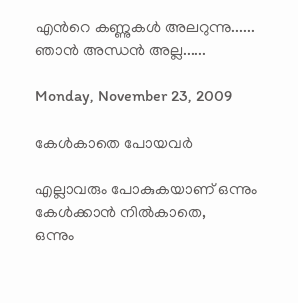എന്‍റെ കണ്ണുകള്‍ അലറുന്നു......
ഞാന്‍ അന്ധന്‍ അല്ല......

Monday, November 23, 2009

കേള്‍കാതെ പോയവര്‍

എല്ലാവരും പോകുകയാണ് ഒന്നും കേള്‍ക്കാന്‍ നില്‍കാതെ,
ഒന്നും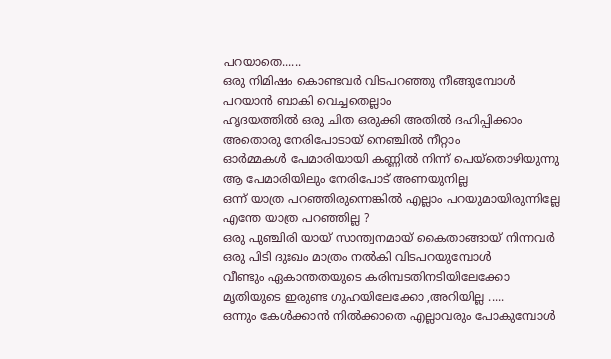പറയാതെ......
ഒരു നിമിഷം കൊണ്ടവര്‍ വിടപറഞ്ഞു നീങ്ങുമ്പോള്‍
പറയാന്‍ ബാകി വെച്ചതെല്ലാം
ഹൃദയത്തില്‍ ഒരു ചിത ഒരുക്കി അതില്‍ ദഹിപ്പിക്കാം
അതൊരു നേരിപോടായ് നെഞ്ചില്‍ നീറ്റാം
ഓര്‍മ്മകള്‍ പേമാരിയായി കണ്ണില്‍ നിന്ന് പെയ്തൊഴിയുന്നു
ആ പേമാരിയിലും നേരിപോട് അണയുനില്ല
ഒന്ന് യാത്ര പറഞ്ഞിരുന്നെങ്കില്‍ എല്ലാം പറയുമായിരുന്നില്ലേ
എന്തേ യാത്ര പറഞ്ഞില്ല ?
ഒരു പുഞ്ചിരി യായ് സാന്ത്വനമായ് കൈതാങ്ങായ് നിന്നവര്‍
ഒരു പിടി ദുഃഖം മാത്രം നല്‍കി വിടപറയുമ്പോള്‍
വീണ്ടും ഏകാന്തതയുടെ കരിമ്പടതിനടിയിലേക്കോ
മൃതിയുടെ ഇരുണ്ട ഗുഹയിലേക്കോ ,അറിയില്ല .....
ഒന്നും കേള്‍ക്കാന്‍ നില്‍ക്കാതെ എല്ലാവരും പോകുമ്പോള്‍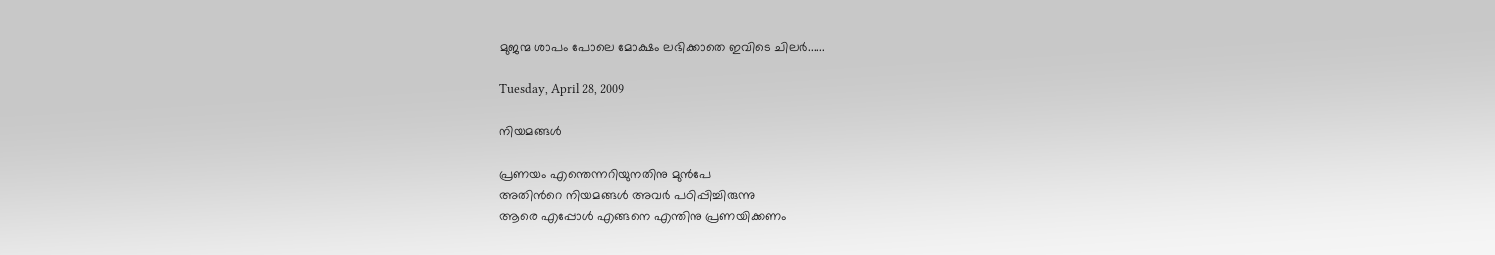മുജന്മ ശാപം പോലെ മോക്ഷം ലഭിക്കാതെ ഇവിടെ ചിലര്‍......

Tuesday, April 28, 2009

നിയമങ്ങള്‍

പ്രണയം എന്തെന്നറിയുനതിനു മുന്‍പേ
അതിന്‍റെ നിയമങ്ങള്‍ അവര്‍ പഠിപ്പിച്ചിരുന്നു
ആരെ എപ്പോള്‍ എങ്ങനെ എന്തിനു പ്രണയിക്കണം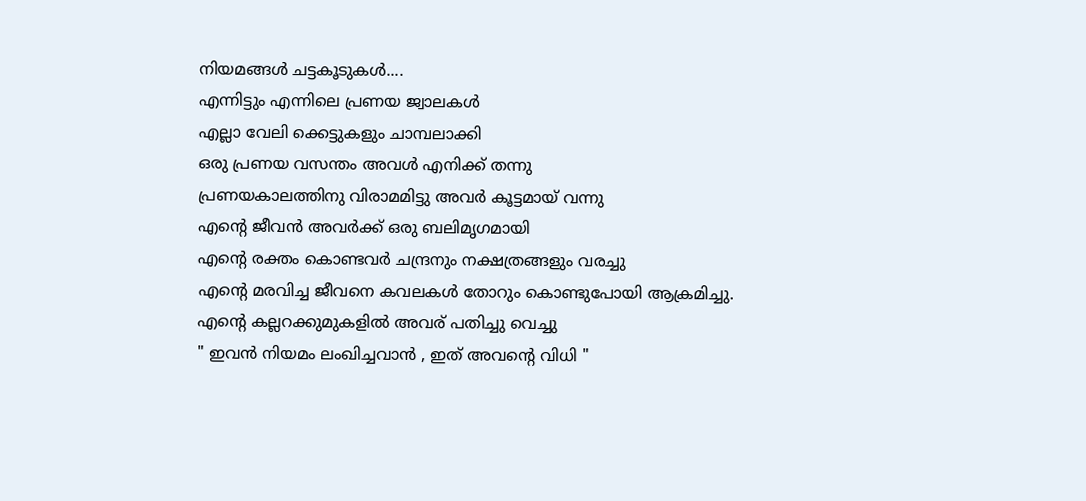നിയമങ്ങള്‍ ചട്ടകൂടുകള്‍....
എന്നിട്ടും എന്നിലെ പ്രണയ ജ്വാലകള്‍
എല്ലാ വേലി ക്കെട്ടുകളും ചാമ്പലാക്കി
ഒരു പ്രണയ വസന്തം അവള്‍ എനിക്ക് തന്നു
പ്രണയകാലത്തിനു വിരാമമിട്ടു അവര്‍ കൂട്ടമായ് വന്നു
എന്‍റെ ജീവന്‍ അവര്‍ക്ക്‌ ഒരു ബലിമൃഗമായി
എന്‍റെ രക്തം കൊണ്ടവര്‍ ചന്ദ്രനും നക്ഷത്രങ്ങളും വരച്ചു
എന്‍റെ മരവിച്ച ജീവനെ കവലകള്‍ തോറും കൊണ്ടുപോയി ആക്രമിച്ചു.
എന്‍റെ കല്ലറക്കുമുകളില്‍ അവര് പതിച്ചു വെച്ചു
" ഇവന്‍ നിയമം ലംഖിച്ചവാന്‍ , ഇത് അവന്‍റെ വിധി "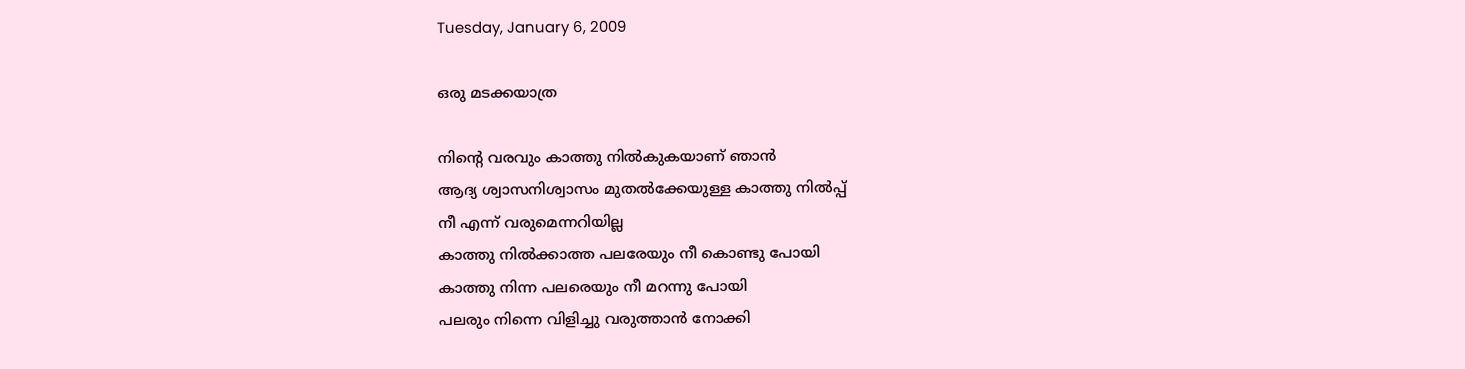Tuesday, January 6, 2009

ഒരു മടക്കയാത്ര

നിന്‍റെ വരവും കാത്തു നില്‍കുകയാണ്‌ ഞാന്‍
ആദ്യ ശ്വാസനിശ്വാസം മുതല്‍ക്കേയുള്ള കാത്തു നില്‍പ്പ്
നീ എന്ന് വരുമെന്നറിയില്ല
കാത്തു നില്‍ക്കാത്ത പലരേയും നീ കൊണ്ടു പോയി
കാത്തു നിന്ന പലരെയും നീ മറന്നു പോയി
പലരും നിന്നെ വിളിച്ചു വരുത്താന്‍ നോക്കി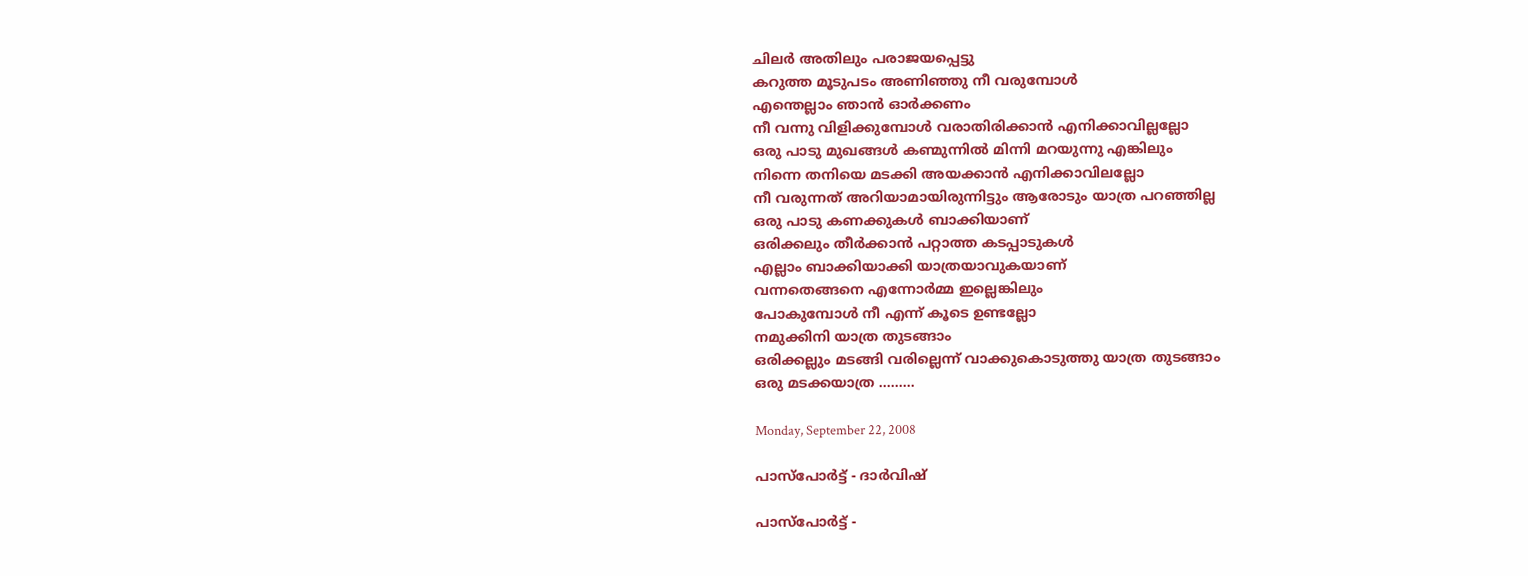ചിലര്‍ അതിലും പരാജയപ്പെട്ടു
കറുത്ത മൂടുപടം അണിഞ്ഞു നീ വരുമ്പോള്‍
എന്തെല്ലാം ഞാന്‍ ഓര്‍ക്കണം
നീ വന്നു വിളിക്കുമ്പോള്‍ വരാതിരിക്കാന്‍ എനിക്കാവില്ലല്ലോ
ഒരു പാടു മുഖങ്ങള്‍ കണ്മുന്നില്‍ മിന്നി മറയുന്നു എങ്കിലും
നിന്നെ തനിയെ മടക്കി അയക്കാന്‍ എനിക്കാവിലല്ലോ
നീ വരുന്നത് അറിയാമായിരുന്നിട്ടും ആരോടും യാത്ര പറഞ്ഞില്ല
ഒരു പാടു കണക്കുകള്‍ ബാക്കിയാണ്
ഒരിക്കലും തീര്‍ക്കാന്‍ പറ്റാത്ത കടപ്പാടുകള്‍
എല്ലാം ബാക്കിയാക്കി യാത്രയാവുകയാണ്
വന്നതെങ്ങനെ എന്നോര്‍മ്മ ഇല്ലെങ്കിലും
പോകുമ്പോള്‍ നീ എന്ന്‍ കൂടെ ഉണ്ടല്ലോ
നമുക്കിനി യാത്ര തുടങ്ങാം
ഒരിക്കല്ലും മടങ്ങി വരില്ലെന്ന് വാക്കുകൊടുത്തു യാത്ര തുടങ്ങാം
ഒരു മടക്കയാത്ര .........

Monday, September 22, 2008

പാസ്പോര്‍ട്ട് - ദാര്‍വിഷ്

പാസ്പോര്‍ട്ട് -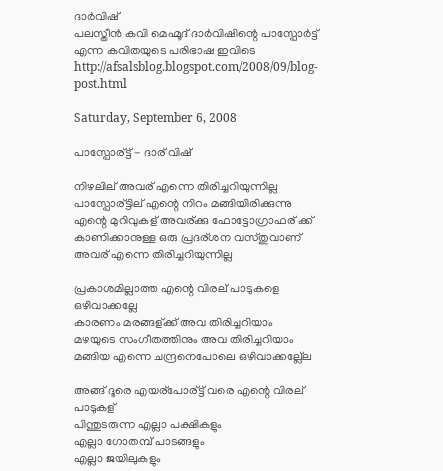ദാര്‍വിഷ്
പലസ്തീന്‍ കവി മെഹ്മൂദ് ദാര്‍വിഷിന്റെ പാസ്പോര്‍ട്ട് എന്ന കവിതയുടെ പരിഭാഷ ഇവിടെ http://afsalsblog.blogspot.com/2008/09/blog-post.html

Saturday, September 6, 2008

പാസ്പോര്ട്ട് - ദാര് വിഷ്

നിഴലില് അവര് എന്നെ തിരിച്ചറിയുന്നില്ല
പാസ്പോര്ട്ടില് എന്റെ നിറം മങ്ങിയിരിക്കുന്നു
എന്റെ മുറിവുകള് അവര്ക്കു ഫോട്ടോഗ്രാഫര് ക്ക്
കാണിക്കാനുള്ള ഒരു പ്രദര്ശന വസ്തുവാണ്
അവര് എന്നെ തിരിച്ചറിയുന്നില്ല

പ്രകാശമില്ലാത്ത എന്റെ വിരല് പാടുകളെ ഒഴിവാക്കല്ലേ
കാരണം മരങ്ങള്ക്ക് അവ തിരിച്ചറിയാം
മഴയുടെ സംഗീതത്തിനും അവ തിരിച്ചറിയാം
മങ്ങിയ എന്നെ ചന്ദ്രനെപോലെ ഒഴിവാക്കല്ല്ലേ

അങ്ങ് ദൂരെ എയര്പോര്ട്ട് വരെ എന്റെ വിരല് പാടുകള്
പിന്തുടരുന്ന എല്ലാ പക്ഷികളും
എല്ലാ ഗോതമ്പ് പാടങ്ങളും
എല്ലാ ജയിലുകളും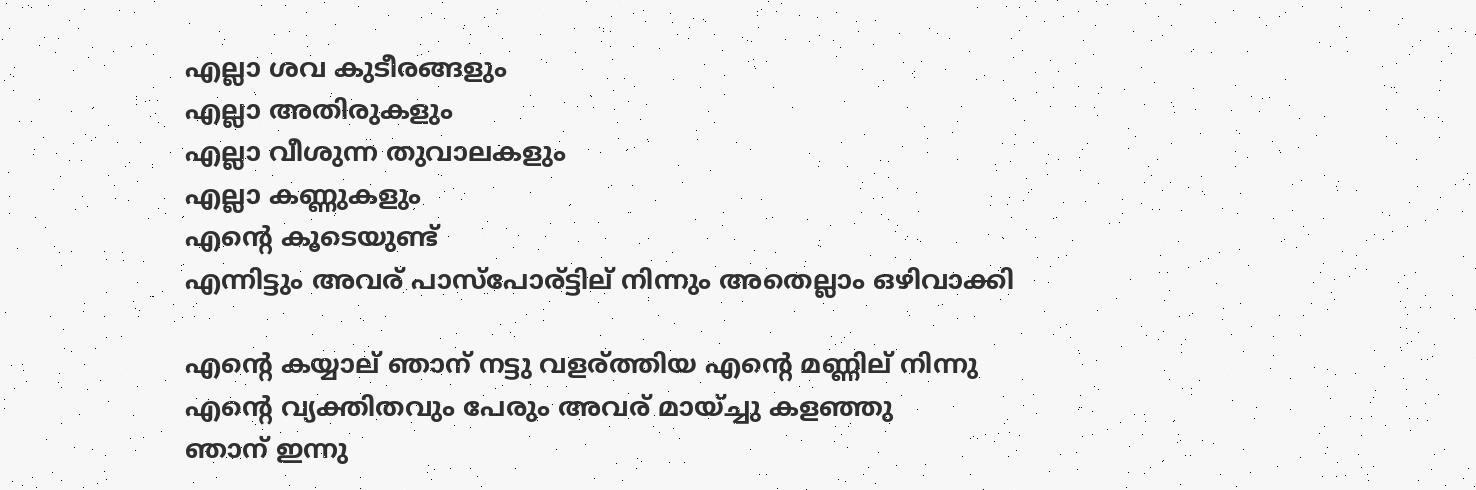എല്ലാ ശവ കുടീരങ്ങളും
എല്ലാ അതിരുകളും
എല്ലാ വീശുന്ന തുവാലകളും
എല്ലാ കണ്ണുകളും
എന്റെ കൂടെയുണ്ട്
എന്നിട്ടും അവര് പാസ്പോര്ട്ടില് നിന്നും അതെല്ലാം ഒഴിവാക്കി

എന്റെ കയ്യാല് ഞാന് നട്ടു വളര്ത്തിയ എന്റെ മണ്ണില് നിന്നു
എന്റെ വ്യക്തിതവും പേരും അവര് മായ്ച്ചു കളഞ്ഞു
ഞാന് ഇന്നു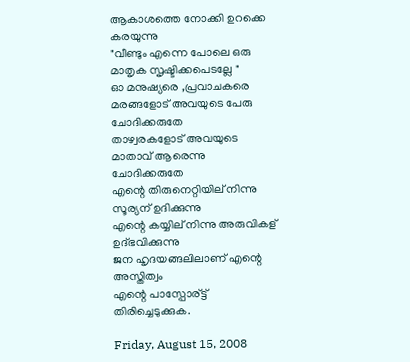ആകാശത്തെ നോക്കി ഉറക്കെ കരയുന്നു
"വീണ്ടും എന്നെ പോലെ ഒരു മാതൃക സൃഷ്ടിക്കപെടല്ലേ "
ഓ മനുഷ്യരെ ,പ്രവാചകരെ
മരങ്ങളോട് അവയുടെ പേരു ചോദിക്കരുതേ
താഴ്വരകളോട് അവയുടെ മാതാവ് ആരെന്നു ചോദിക്കരുതേ
എന്റെ തിരുനെറ്റിയില് നിന്നു സൂര്യന് ഉദിക്കുന്നു
എന്റെ കയ്യില് നിന്നു അരുവികള് ഉദ്ഭവിക്കുന്നു
ജന ഹൃദയങ്ങലിലാണ് എന്റെ അസ്തിത്വം
എന്റെ പാസ്പോര്ട്ട് തിരിച്ചെടുക്കുക.

Friday, August 15, 2008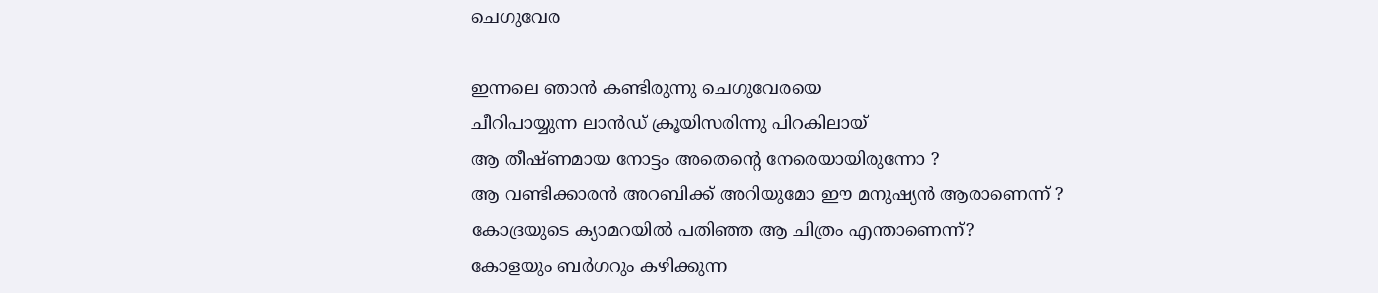ചെഗുവേര

ഇന്നലെ ഞാന്‍ കണ്ടിരുന്നു ചെഗുവേരയെ
ചീറിപായ്യുന്ന ലാന്‍ഡ്‌ ക്രൂയിസരിന്നു പിറകിലായ്‌
ആ തീഷ്ണമായ നോട്ടം അതെന്‍റെ നേരെയായിരുന്നോ ?
ആ വണ്ടിക്കാരന്‍ അറബിക്ക് അറിയുമോ ഈ മനുഷ്യന്‍ ആരാണെന്ന് ?
കോദ്രയുടെ ക്യാമറയില്‍ പതിഞ്ഞ ആ ചിത്രം എന്താണെന്ന്?
കോളയും ബര്‍ഗറും കഴിക്കുന്ന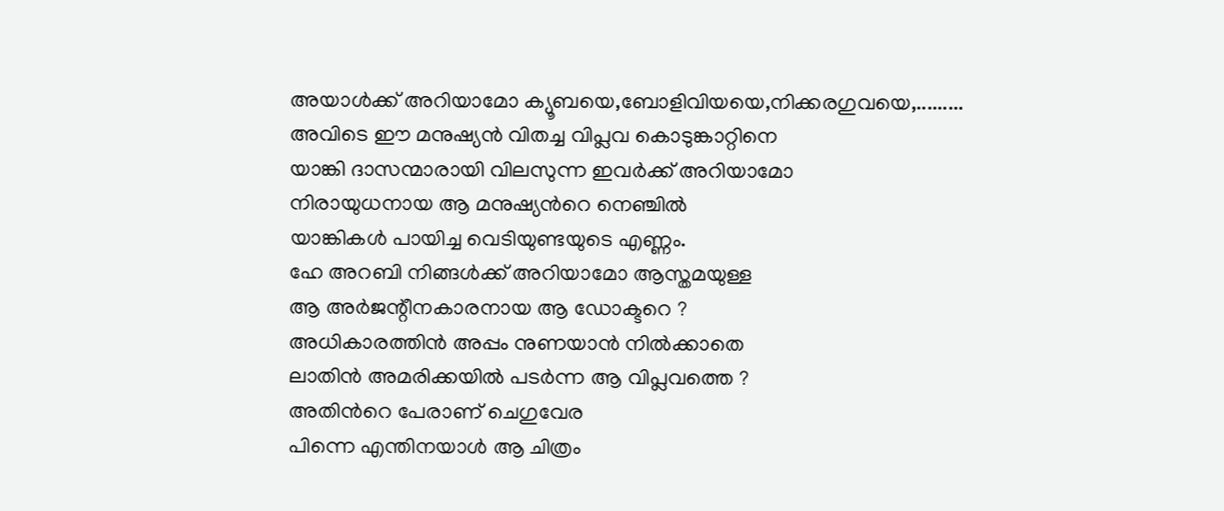അയാള്‍ക്ക് അറിയാമോ ക്യൂബയെ,ബോളിവിയയെ,നിക്കരഗുവയെ,.........
അവിടെ ഈ മനുഷ്യന്‍ വിതച്ച വിപ്ലവ കൊടുങ്കാറ്റിനെ
യാങ്കി ദാസന്മാരായി വിലസുന്ന ഇവര്‍ക്ക് അറിയാമോ
നിരായുധനായ ആ മനുഷ്യന്‍റെ നെഞ്ചില്‍
യാങ്കികള്‍ പായിച്ച വെടിയുണ്ടയുടെ എണ്ണം.
ഹേ അറബി നിങ്ങള്‍ക്ക് അറിയാമോ ആസ്തമയുള്ള
ആ അര്‍ജന്റീനകാരനായ ആ ഡോക്ടറെ ?
അധികാരത്തിന്‍ അപ്പം നുണയാന്‍ നില്‍ക്കാതെ
ലാതിന്‍ അമരിക്കയില്‍ പടര്‍ന്ന ആ വിപ്ലവത്തെ ?
അതിന്‍റെ പേരാണ് ചെഗുവേര
പിന്നെ എന്തിനയാള്‍ ആ ചിത്രം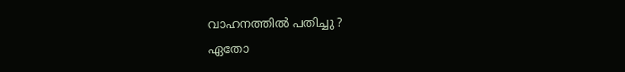വാഹനത്തില്‍ പതിച്ചു ?
ഏതോ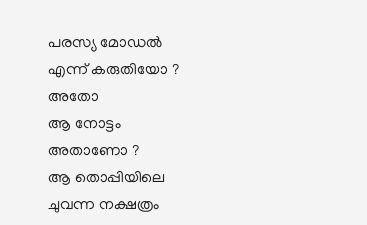പരസ്യ മോഡല്‍ എന്ന് കരുതിയോ ? അതോ
ആ നോട്ടം അതാണോ ?
ആ തൊപ്പിയിലെ ചുവന്ന നക്ഷത്രം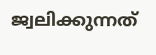ജ്വലിക്കുന്നത്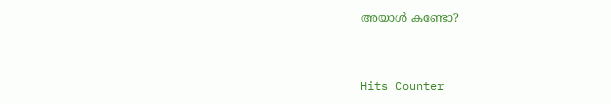അയാള്‍ കണ്ടോ?


Hits Counter